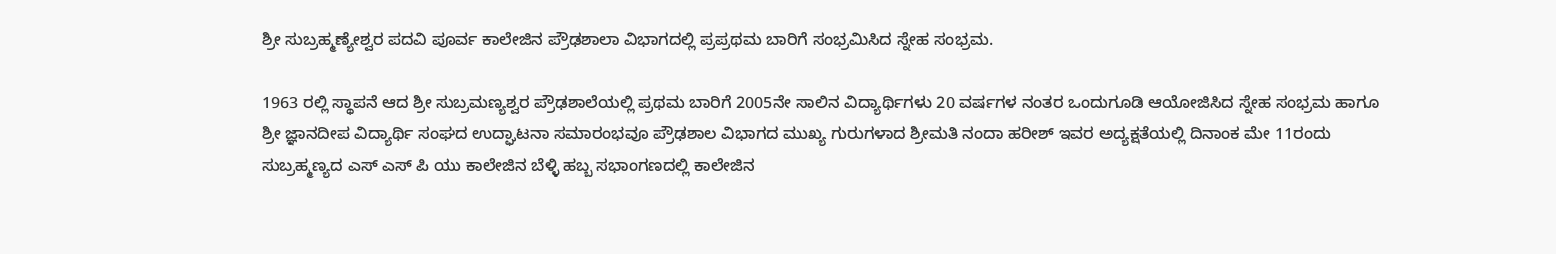ಶ್ರೀ ಸುಬ್ರಹ್ಮಣ್ಯೇಶ್ವರ ಪದವಿ ಪೂರ್ವ ಕಾಲೇಜಿನ ಪ್ರೌಢಶಾಲಾ ವಿಭಾಗದಲ್ಲಿ ಪ್ರಪ್ರಥಮ ಬಾರಿಗೆ ಸಂಭ್ರಮಿಸಿದ ಸ್ನೇಹ ಸಂಭ್ರಮ.

1963 ರಲ್ಲಿ ಸ್ಥಾಪನೆ ಆದ ಶ್ರೀ ಸುಬ್ರಮಣ್ಯಶ್ವರ ಪ್ರೌಢಶಾಲೆಯಲ್ಲಿ ಪ್ರಥಮ ಬಾರಿಗೆ 2005ನೇ ಸಾಲಿನ ವಿದ್ಯಾರ್ಥಿಗಳು 20 ವರ್ಷಗಳ ನಂತರ ಒಂದುಗೂಡಿ ಆಯೋಜಿಸಿದ ಸ್ನೇಹ ಸಂಭ್ರಮ ಹಾಗೂ ಶ್ರೀ ಜ್ಞಾನದೀಪ ವಿದ್ಯಾರ್ಥಿ ಸಂಘದ ಉದ್ಘಾಟನಾ ಸಮಾರಂಭವೂ ಪ್ರೌಢಶಾಲ ವಿಭಾಗದ ಮುಖ್ಯ ಗುರುಗಳಾದ ಶ್ರೀಮತಿ ನಂದಾ ಹರೀಶ್ ಇವರ ಅದ್ಯಕ್ಷತೆಯಲ್ಲಿ ದಿನಾಂಕ ಮೇ 11ರಂದು ಸುಬ್ರಹ್ಮಣ್ಯದ ಎಸ್ ಎಸ್ ಪಿ ಯು ಕಾಲೇಜಿನ ಬೆಳ್ಳಿ ಹಬ್ಬ ಸಭಾಂಗಣದಲ್ಲಿ ಕಾಲೇಜಿನ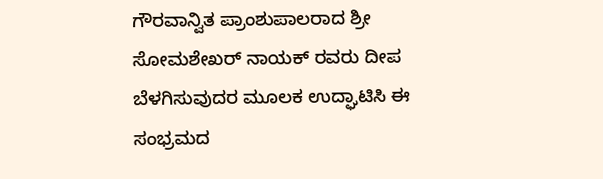ಗೌರವಾನ್ವಿತ ಪ್ರಾಂಶುಪಾಲರಾದ ಶ್ರೀ ಸೋಮಶೇಖರ್ ನಾಯಕ್ ರವರು ದೀಪ ಬೆಳಗಿಸುವುದರ ಮೂಲಕ ಉದ್ಘಾಟಿಸಿ ಈ ಸಂಭ್ರಮದ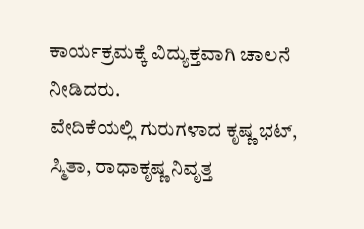ಕಾರ್ಯಕ್ರಮಕ್ಕೆ ವಿದ್ಯುಕ್ತವಾಗಿ ಚಾಲನೆ ನೀಡಿದರು.
ವೇದಿಕೆಯಲ್ಲಿ ಗುರುಗಳಾದ ಕೃಷ್ಣ ಭಟ್, ಸ್ಮಿತಾ, ರಾಧಾಕೃಷ್ಣ ನಿವೃತ್ತ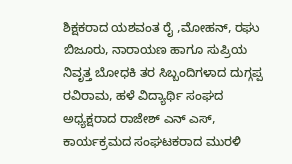ಶಿಕ್ಷಕರಾದ ಯಶವಂತ ರೈ ,ಮೋಹನ್, ರಘು ಬಿಜೂರು, ನಾರಾಯಣ ಹಾಗೂ ಸುಪ್ರಿಯ ನಿವೃತ್ತ ಬೋಧಕಿ ತರ ಸಿಬ್ಬಂದಿಗಳಾದ ದುಗ್ಗಪ್ಪ ರವಿರಾಮ, ಹಳೆ ವಿದ್ಯಾರ್ಥಿ ಸಂಘದ ಅಧ್ಯಕ್ಷರಾದ ರಾಜೇಶ್ ಎನ್ ಎಸ್, ಕಾರ್ಯಕ್ರಮದ ಸಂಘಟಕರಾದ ಮುರಳಿ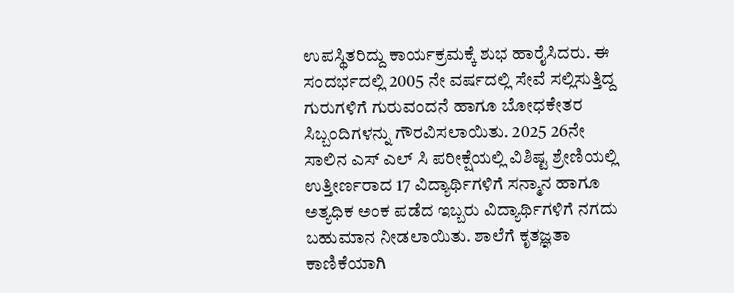ಉಪಸ್ಥಿತರಿದ್ದು ಕಾರ್ಯಕ್ರಮಕ್ಕೆ ಶುಭ ಹಾರೈಸಿದರು. ಈ ಸಂದರ್ಭದಲ್ಲಿ 2005 ನೇ ವರ್ಷದಲ್ಲಿ ಸೇವೆ ಸಲ್ಲಿಸುತ್ತಿದ್ದ ಗುರುಗಳಿಗೆ ಗುರುವಂದನೆ ಹಾಗೂ ಬೋಧಕೇತರ ಸಿಬ್ಬಂದಿಗಳನ್ನು ಗೌರವಿಸಲಾಯಿತು. 2025 26ನೇ ಸಾಲಿನ ಎಸ್ ಎಲ್ ಸಿ ಪರೀಕ್ಷೆಯಲ್ಲಿ ವಿಶಿಷ್ಟ ಶ್ರೇಣಿಯಲ್ಲಿ ಉತ್ತೀರ್ಣರಾದ 17 ವಿದ್ಯಾರ್ಥಿಗಳಿಗೆ ಸನ್ಮಾನ ಹಾಗೂ ಅತ್ಯಧಿಕ ಅಂಕ ಪಡೆದ ಇಬ್ಬರು ವಿದ್ಯಾರ್ಥಿಗಳಿಗೆ ನಗದು ಬಹುಮಾನ ನೀಡಲಾಯಿತು. ಶಾಲೆಗೆ ಕೃತಜ್ಞತಾ ಕಾಣಿಕೆಯಾಗಿ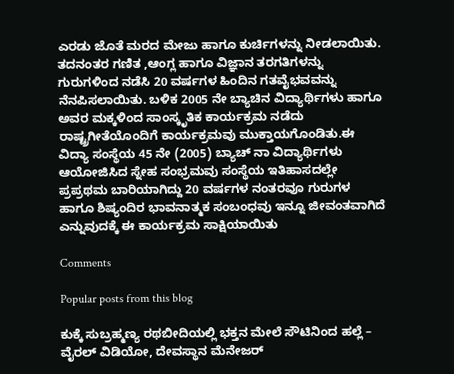ಎರಡು ಜೊತೆ ಮರದ ಮೇಜು ಹಾಗೂ ಕುರ್ಚಿಗಳನ್ನು ನೀಡಲಾಯಿತು. ತದನಂತರ ಗಣಿತ ,ಆಂಗ್ಲ ಹಾಗೂ ವಿಜ್ಞಾನ ತರಗತಿಗಳನ್ನು ಗುರುಗಳಿಂದ ನಡೆಸಿ 20 ವರ್ಷಗಳ ಹಿಂದಿನ ಗತವೈಭವವನ್ನು ನೆನಪಿಸಲಾಯಿತು. ಬಳಿಕ 2005 ನೇ ಬ್ಯಾಚಿನ ವಿದ್ಯಾರ್ಥಿಗಳು ಹಾಗೂ ಅವರ ಮಕ್ಕಳಿಂದ ಸಾಂಸ್ಕೃತಿಕ ಕಾರ್ಯಕ್ರಮ ನಡೆದು ರಾಷ್ಟ್ರಗೀತೆಯೊಂದಿಗೆ ಕಾರ್ಯಕ್ರಮವು ಮುಕ್ತಾಯಗೊಂಡಿತು.ಈ ವಿದ್ಯಾ ಸಂಸ್ಥೆಯ 45 ನೇ (2005) ಬ್ಯಾಚ್ ನಾ ವಿದ್ಯಾರ್ಥಿಗಳು ಆಯೋಜಿಸಿದ ಸ್ನೇಹ ಸಂಭ್ರಮವು ಸಂಸ್ಥೆಯ ಇತಿಹಾಸದಲ್ಲೇ ಪ್ರಪ್ರಥಮ ಬಾರಿಯಾಗಿದ್ದು 20 ವರ್ಷಗಳ ನಂತರವೂ ಗುರುಗಳ ಹಾಗೂ ಶಿಷ್ಯಂದಿರ ಭಾವನಾತ್ಮಕ ಸಂಬಂಧವು ಇನ್ನೂ ಜೀವಂತವಾಗಿದೆ ಎನ್ನುವುದಕ್ಕೆ ಈ ಕಾರ್ಯಕ್ರಮ ಸಾಕ್ಷಿಯಾಯಿತು

Comments

Popular posts from this blog

ಕುಕ್ಕೆ ಸುಬ್ರಹ್ಮಣ್ಯ ರಥಬೀದಿಯಲ್ಲಿ ಭಕ್ತನ ಮೇಲೆ ಸೌಟಿನಿಂದ ಹಲ್ಲೆ – ವೈರಲ್ ವಿಡಿಯೋ, ದೇವಸ್ಥಾನ ಮೆನೇಜರ್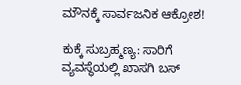ಮೌನಕ್ಕೆ ಸಾರ್ವಜನಿಕ ಆಕ್ರೋಶ!

ಕುಕ್ಕೆ ಸುಬ್ರಹ್ಮಣ್ಯ: ಸಾರಿಗೆ ವ್ಯವಸ್ಥೆಯಲ್ಲಿ ಖಾಸಗಿ ಬಸ್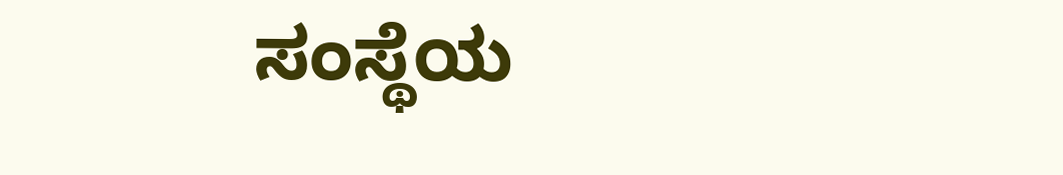ಸಂಸ್ಥೆಯ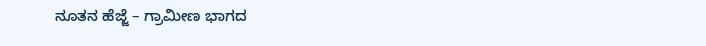ನೂತನ ಹೆಜ್ಜೆ – ಗ್ರಾಮೀಣ ಭಾಗದ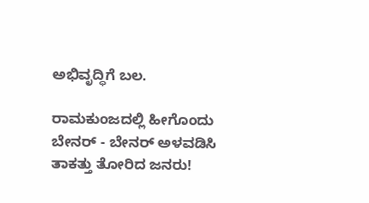ಅಭಿವೃದ್ಧಿಗೆ ಬಲ.

ರಾಮಕುಂಜದಲ್ಲಿ ಹೀಗೊಂದು ಬೇನರ್ - ಬೇನರ್ ಅಳವಡಿಸಿ ತಾಕತ್ತು ತೋರಿದ ಜನರು!